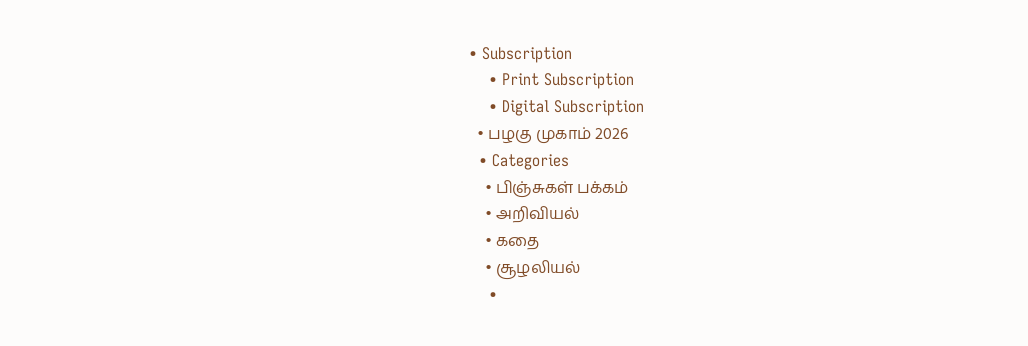• Subscription
    • Print Subscription
    • Digital Subscription
  • பழகு முகாம் 2026
  • Categories
    • பிஞ்சுகள் பக்கம்
    • அறிவியல்
    • கதை
    • சூழலியல்
    •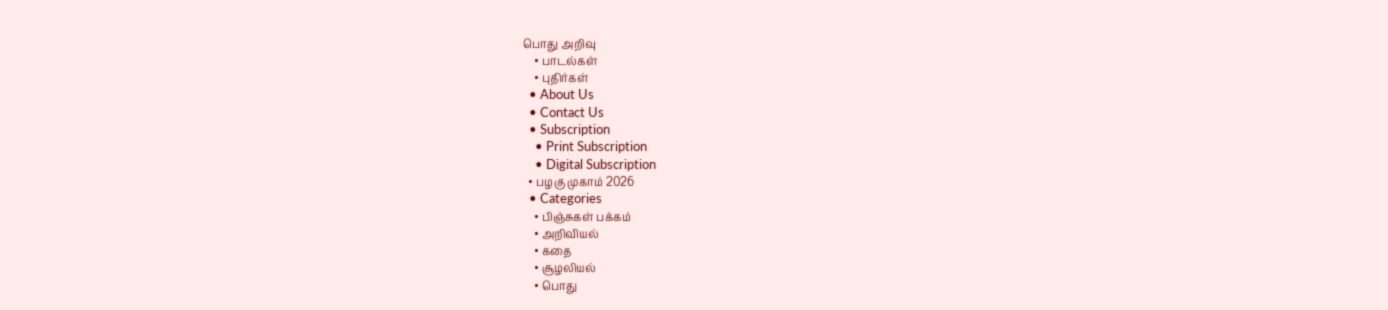பொது அறிவு
    • பாடல்கள்
    • புதிர்கள்
  • About Us
  • Contact Us
  • Subscription
    • Print Subscription
    • Digital Subscription
  • பழகு முகாம் 2026
  • Categories
    • பிஞ்சுகள் பக்கம்
    • அறிவியல்
    • கதை
    • சூழலியல்
    • பொது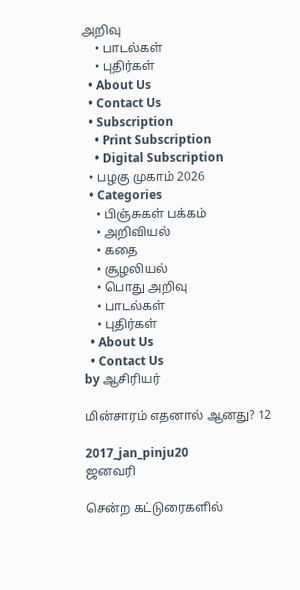அறிவு
    • பாடல்கள்
    • புதிர்கள்
  • About Us
  • Contact Us
  • Subscription
    • Print Subscription
    • Digital Subscription
  • பழகு முகாம் 2026
  • Categories
    • பிஞ்சுகள் பக்கம்
    • அறிவியல்
    • கதை
    • சூழலியல்
    • பொது அறிவு
    • பாடல்கள்
    • புதிர்கள்
  • About Us
  • Contact Us
by ஆசிரியர்

மின்சாரம் எதனால் ஆனது? 12

2017_jan_pinju20
ஜனவரி

சென்ற கட்டுரைகளில்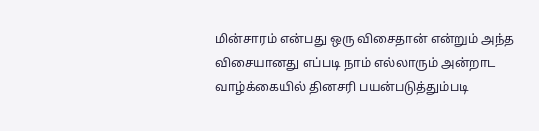மின்சாரம் என்பது ஒரு விசைதான் என்றும் அந்த விசையானது எப்படி நாம் எல்லாரும் அன்றாட வாழ்க்கையில் தினசரி பயன்படுத்தும்படி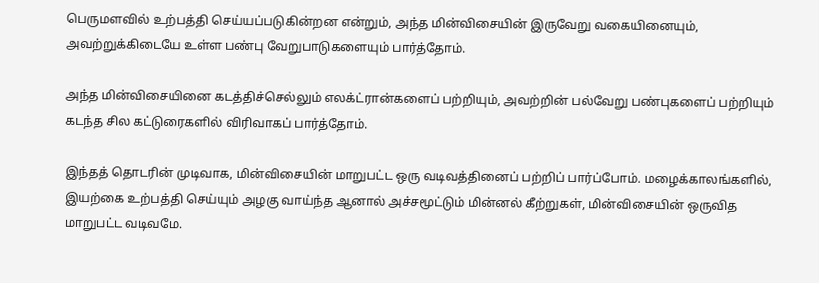பெருமளவில் உற்பத்தி செய்யப்படுகின்றன என்றும், அந்த மின்விசையின் இருவேறு வகையினையும், அவற்றுக்கிடையே உள்ள பண்பு வேறுபாடுகளையும் பார்த்தோம்.

அந்த மின்விசையினை கடத்திச்செல்லும் எலக்ட்ரான்களைப் பற்றியும், அவற்றின் பல்வேறு பண்புகளைப் பற்றியும் கடந்த சில கட்டுரைகளில் விரிவாகப் பார்த்தோம்.

இந்தத் தொடரின் முடிவாக, மின்விசையின் மாறுபட்ட ஒரு வடிவத்தினைப் பற்றிப் பார்ப்போம். மழைக்காலங்களில், இயற்கை உற்பத்தி செய்யும் அழகு வாய்ந்த ஆனால் அச்சமூட்டும் மின்னல் கீற்றுகள், மின்விசையின் ஒருவித மாறுபட்ட வடிவமே.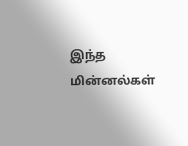இந்த மின்னல்கள்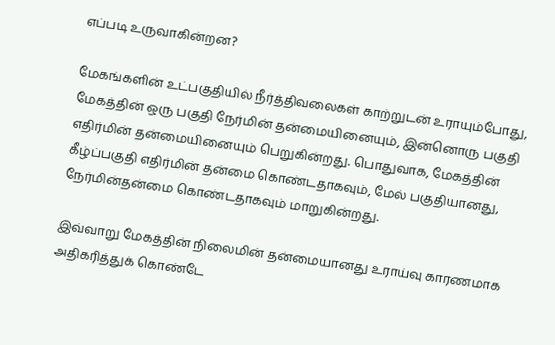எப்படி உருவாகின்றன?

மேகங்களின் உட்பகுதியில் நீர்த்திவலைகள் காற்றுடன் உராயும்போது, மேகத்தின் ஒரு பகுதி நேர்மின் தன்மையினையும், இன்னொரு பகுதி எதிர்மின் தன்மையினையும் பெறுகின்றது. பொதுவாக, மேகத்தின் கீழ்ப்பகுதி எதிர்மின் தன்மை கொண்டதாகவும், மேல் பகுதியானது, நேர்மின்தன்மை கொண்டதாகவும் மாறுகின்றது.

இவ்வாறு மேகத்தின் நிலைமின் தன்மையானது உராய்வு காரணமாக அதிகரித்துக் கொண்டே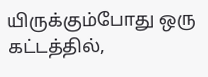யிருக்கும்போது ஒரு கட்டத்தில்,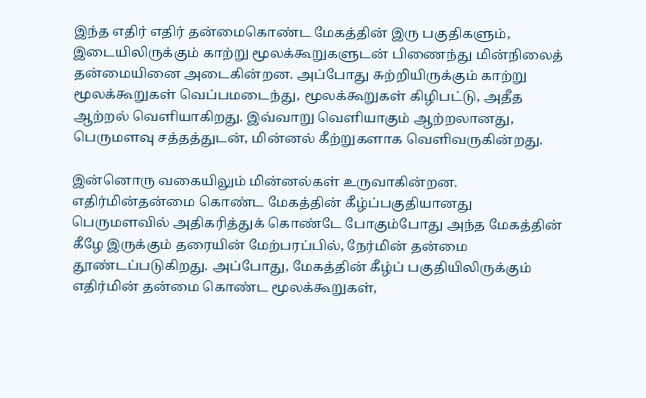இந்த எதிர் எதிர் தன்மைகொண்ட மேகத்தின் இரு பகுதிகளும், இடையிலிருக்கும் காற்று மூலக்கூறுகளுடன் பிணைந்து மின்நிலைத் தன்மையினை அடைகின்றன. அப்போது சுற்றியிருக்கும் காற்று மூலக்கூறுகள் வெப்பமடைந்து, மூலக்கூறுகள் கிழிபட்டு, அதீத ஆற்றல் வெளியாகிறது. இவ்வாறு வெளியாகும் ஆற்றலானது, பெருமளவு சத்தத்துடன், மின்னல் கீற்றுகளாக வெளிவருகின்றது.

இன்னொரு வகையிலும் மின்னல்கள் உருவாகின்றன. எதிர்மின்தன்மை கொண்ட மேகத்தின் கீழ்ப்பகுதியானது பெருமளவில் அதிகரித்துக் கொண்டே போகும்போது அந்த மேகத்தின் கீழே இருக்கும் தரையின் மேற்பரப்பில், நேர்மின் தன்மை தூண்டப்படுகிறது. அப்போது, மேகத்தின் கீழ்ப் பகுதியிலிருக்கும் எதிர்மின் தன்மை கொண்ட மூலக்கூறுகள்,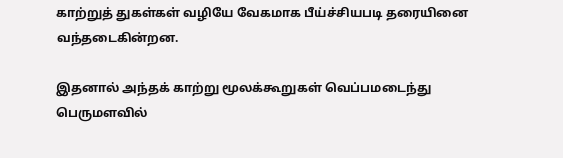காற்றுத் துகள்கள் வழியே வேகமாக பீய்ச்சியபடி தரையினை வந்தடைகின்றன.

இதனால் அந்தக் காற்று மூலக்கூறுகள் வெப்பமடைந்து பெருமளவில்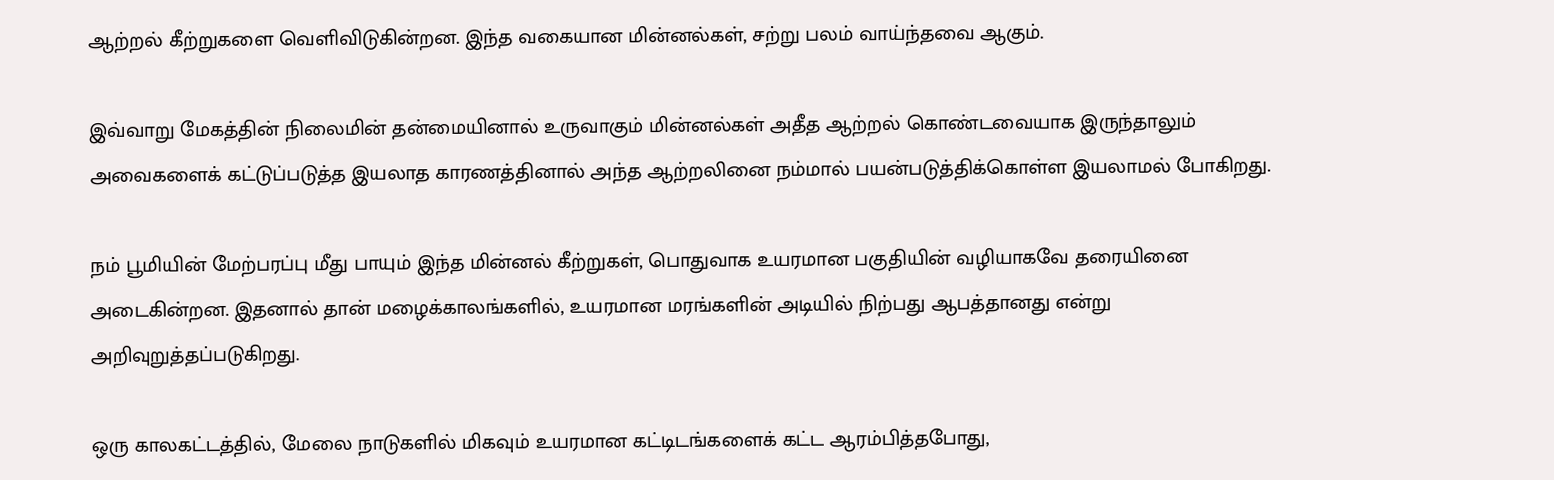ஆற்றல் கீற்றுகளை வெளிவிடுகின்றன. இந்த வகையான மின்னல்கள், சற்று பலம் வாய்ந்தவை ஆகும்.

இவ்வாறு மேகத்தின் நிலைமின் தன்மையினால் உருவாகும் மின்னல்கள் அதீத ஆற்றல் கொண்டவையாக இருந்தாலும் அவைகளைக் கட்டுப்படுத்த இயலாத காரணத்தினால் அந்த ஆற்றலினை நம்மால் பயன்படுத்திக்கொள்ள இயலாமல் போகிறது.

நம் பூமியின் மேற்பரப்பு மீது பாயும் இந்த மின்னல் கீற்றுகள், பொதுவாக உயரமான பகுதியின் வழியாகவே தரையினை அடைகின்றன. இதனால் தான் மழைக்காலங்களில், உயரமான மரங்களின் அடியில் நிற்பது ஆபத்தானது என்று அறிவுறுத்தப்படுகிறது.

ஒரு காலகட்டத்தில், மேலை நாடுகளில் மிகவும் உயரமான கட்டிடங்களைக் கட்ட ஆரம்பித்தபோது,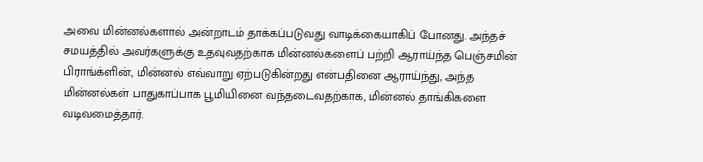அவை மின்னல்களால் அன்றாடம் தாக்கப்படுவது வாடிக்கையாகிப் போனது. அந்தச் சமயத்தில் அவர்களுக்கு உதவுவதற்காக மின்னல்களைப் பற்றி ஆராய்ந்த பெஞ்சமின் பிராங்க்ளின், மின்னல் எவ்வாறு ஏற்படுகின்றது என்பதினை ஆராய்ந்து, அந்த மின்னல்கள் பாதுகாப்பாக பூமியினை வந்தடைவதற்காக, மின்னல் தாங்கிகளை வடிவமைத்தார்.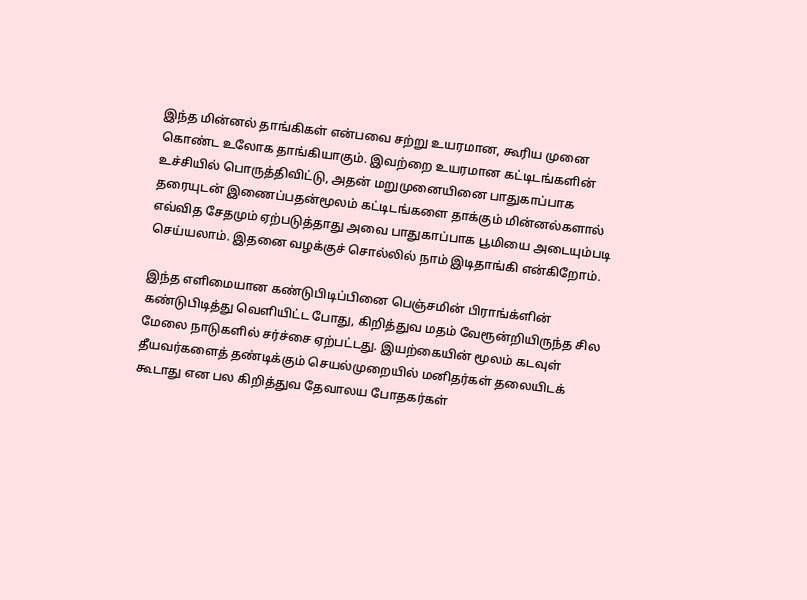இந்த மின்னல் தாங்கிகள் என்பவை சற்று உயரமான, கூரிய முனை கொண்ட உலோக தாங்கியாகும். இவற்றை உயரமான கட்டிடங்களின் உச்சியில் பொருத்திவிட்டு, அதன் மறுமுனையினை பாதுகாப்பாக தரையுடன் இணைப்பதன்மூலம் கட்டிடங்களை தாக்கும் மின்னல்களால் எவ்வித சேதமும் ஏற்படுத்தாது அவை பாதுகாப்பாக பூமியை அடையும்படி செய்யலாம். இதனை வழக்குச் சொல்லில் நாம் இடிதாங்கி என்கிறோம்.

இந்த எளிமையான கண்டுபிடிப்பினை பெஞ்சமின் பிராங்க்ளின் கண்டுபிடித்து வெளியிட்ட போது, கிறித்துவ மதம் வேரூன்றியிருந்த சில மேலை நாடுகளில் சர்ச்சை ஏற்பட்டது. இயற்கையின் மூலம் கடவுள் தீயவர்களைத் தண்டிக்கும் செயல்முறையில் மனிதர்கள் தலையிடக் கூடாது என பல கிறித்துவ தேவாலய போதகர்கள்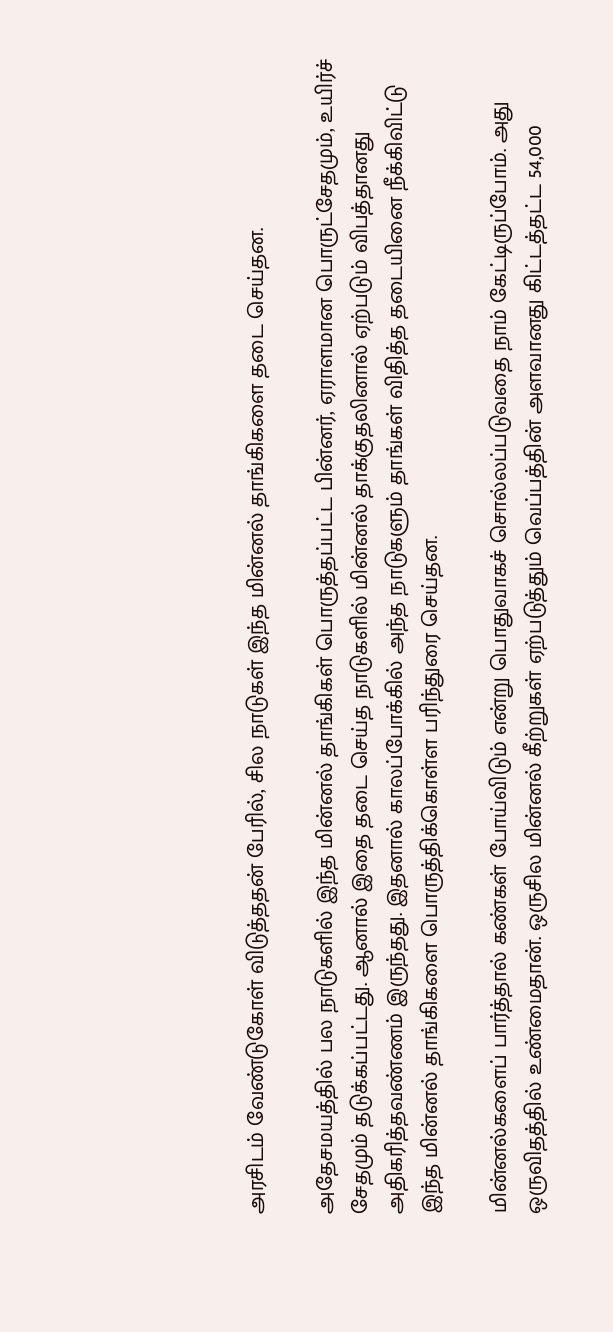அரசிடம் வேண்டுகோள் விடுத்ததன் பேரில், சில நாடுகள் இந்த மின்னல் தாங்கிகளை தடை செய்தன.

அதேசமயத்தில் பல நாடுகளில் இந்த மின்னல் தாங்கிகள் பொருத்தப்பட்ட பின்னர், ஏராளமான பொருட்சேதமும், உயிர்ச் சேதமும் தடுக்கப்பட்டது. ஆனால் இதை தடை செய்த நாடுகளில் மின்னல் தாக்குதலினால் ஏற்படும் விபத்தானது அதிகரித்தவண்ணம் இருந்தது. இதனால் காலப்போக்கில் அந்த நாடுகளும் தாங்கள் விதித்த தடையினை நீக்கிவிட்டு இந்த மின்னல் தாங்கிகளை பொருத்திக்கொள்ள பரிந்துரை செய்தன.

மின்னல்களைப் பார்த்தால் கண்கள் போய்விடும் என்று பொதுவாகச் சொல்லப்படுவதை நாம் கேட்டிருப்போம். அது ஒருவிதத்தில் உண்மைதான். ஒருசில மின்னல் கீற்றுகள் ஏற்படுத்தும் வெப்பத்தின் அளவானது கிட்டத்தட்ட 54,000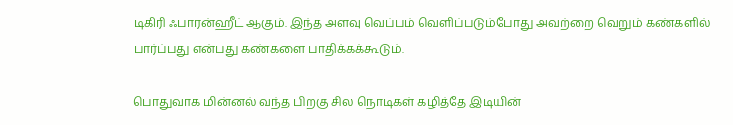டிகிரி ஃபாரன்ஹீட் ஆகும். இந்த அளவு வெப்பம் வெளிப்படும்போது அவற்றை வெறும் கண்களில் பார்ப்பது என்பது கண்களை பாதிக்கக்கூடும்.

பொதுவாக மின்னல் வந்த பிறகு சில நொடிகள் கழித்தே இடியின்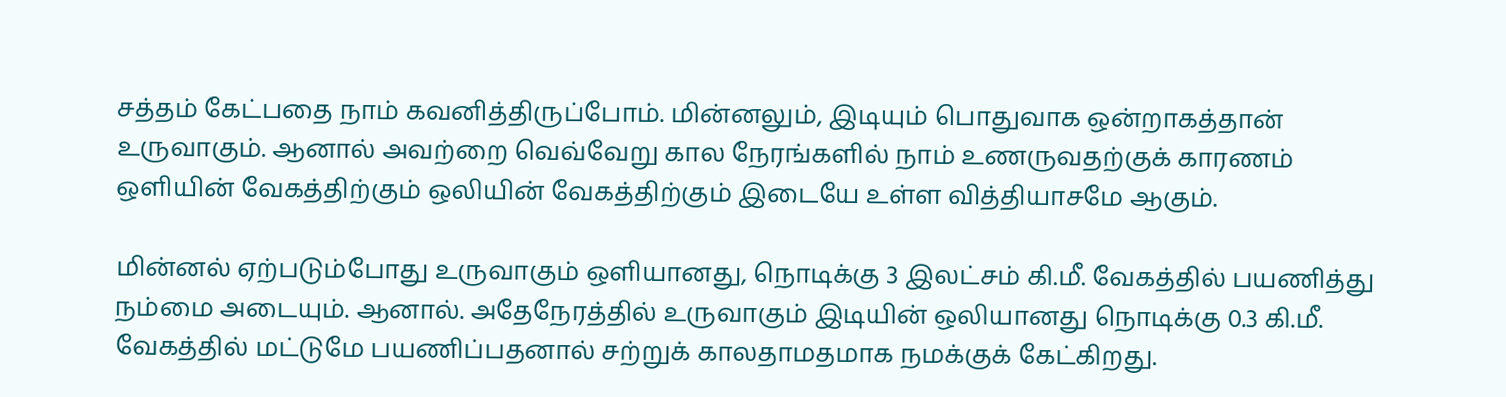சத்தம் கேட்பதை நாம் கவனித்திருப்போம். மின்னலும், இடியும் பொதுவாக ஒன்றாகத்தான் உருவாகும். ஆனால் அவற்றை வெவ்வேறு கால நேரங்களில் நாம் உணருவதற்குக் காரணம் ஒளியின் வேகத்திற்கும் ஒலியின் வேகத்திற்கும் இடையே உள்ள வித்தியாசமே ஆகும்.

மின்னல் ஏற்படும்போது உருவாகும் ஒளியானது, நொடிக்கு 3 இலட்சம் கி.மீ. வேகத்தில் பயணித்து நம்மை அடையும். ஆனால். அதேநேரத்தில் உருவாகும் இடியின் ஒலியானது நொடிக்கு 0.3 கி.மீ. வேகத்தில் மட்டுமே பயணிப்பதனால் சற்றுக் காலதாமதமாக நமக்குக் கேட்கிறது.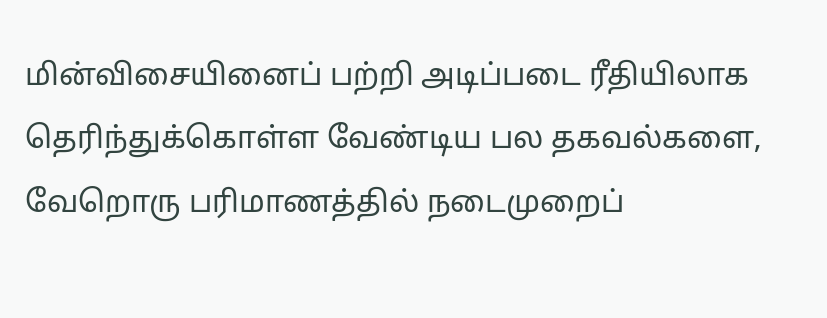மின்விசையினைப் பற்றி அடிப்படை ரீதியிலாக தெரிந்துக்கொள்ள வேண்டிய பல தகவல்களை, வேறொரு பரிமாணத்தில் நடைமுறைப்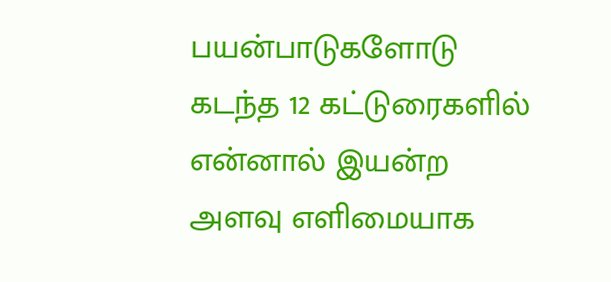பயன்பாடுகளோடு கடந்த 12 கட்டுரைகளில் என்னால் இயன்ற அளவு எளிமையாக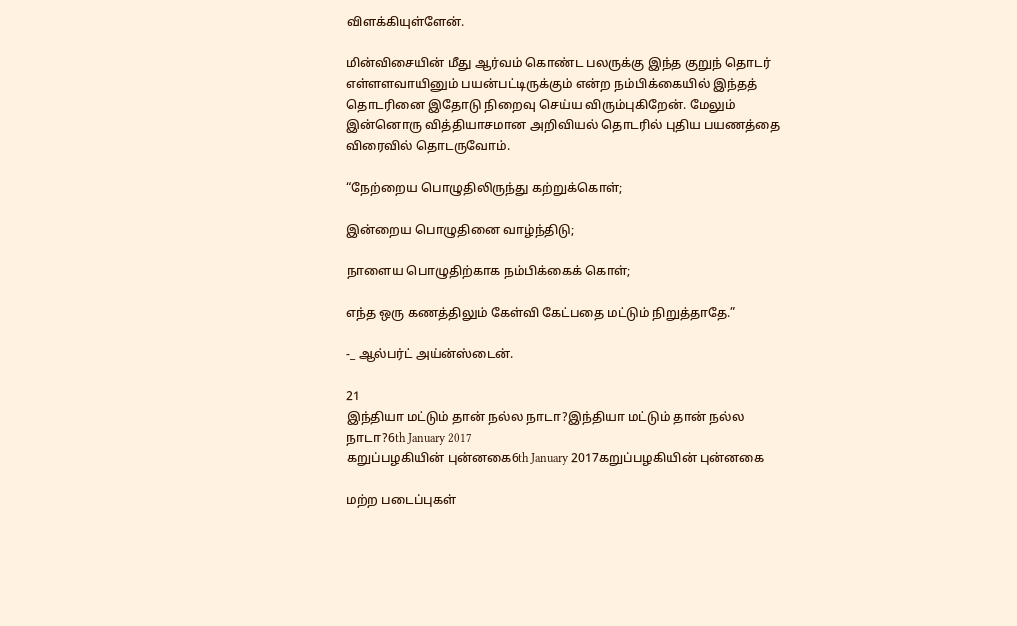விளக்கியுள்ளேன்.

மின்விசையின் மீது ஆர்வம் கொண்ட பலருக்கு இந்த குறுந் தொடர் எள்ளளவாயினும் பயன்பட்டிருக்கும் என்ற நம்பிக்கையில் இந்தத் தொடரினை இதோடு நிறைவு செய்ய விரும்புகிறேன். மேலும் இன்னொரு வித்தியாசமான அறிவியல் தொடரில் புதிய பயணத்தை விரைவில் தொடருவோம்.

“நேற்றைய பொழுதிலிருந்து கற்றுக்கொள்;

இன்றைய பொழுதினை வாழ்ந்திடு;

நாளைய பொழுதிற்காக நம்பிக்கைக் கொள்;

எந்த ஒரு கணத்திலும் கேள்வி கேட்பதை மட்டும் நிறுத்தாதே.”

-_ ஆல்பர்ட் அய்ன்ஸ்டைன்.

21
இந்தியா மட்டும் தான் நல்ல நாடா?இந்தியா மட்டும் தான் நல்ல நாடா?6th January 2017
கறுப்பழகியின் புன்னகை6th January 2017கறுப்பழகியின் புன்னகை

மற்ற படைப்புகள்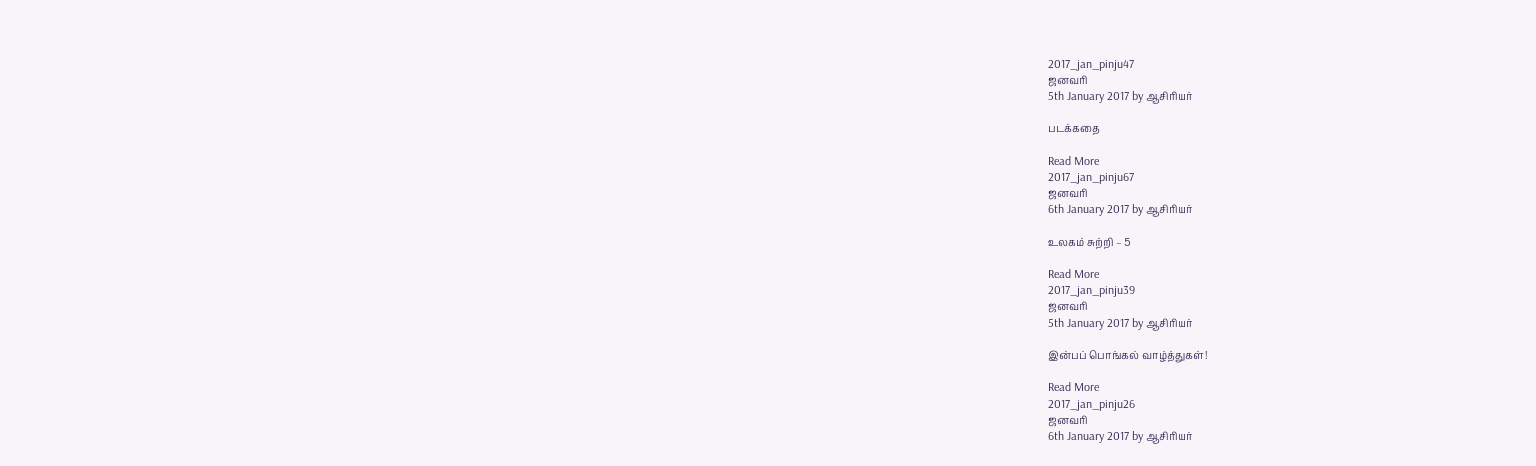2017_jan_pinju47
ஜனவரி
5th January 2017 by ஆசிரியர்

படக்கதை

Read More
2017_jan_pinju67
ஜனவரி
6th January 2017 by ஆசிரியர்

உலகம் சுற்றி – 5

Read More
2017_jan_pinju39
ஜனவரி
5th January 2017 by ஆசிரியர்

இன்பப் பொங்கல் வாழ்த்துகள்!

Read More
2017_jan_pinju26
ஜனவரி
6th January 2017 by ஆசிரியர்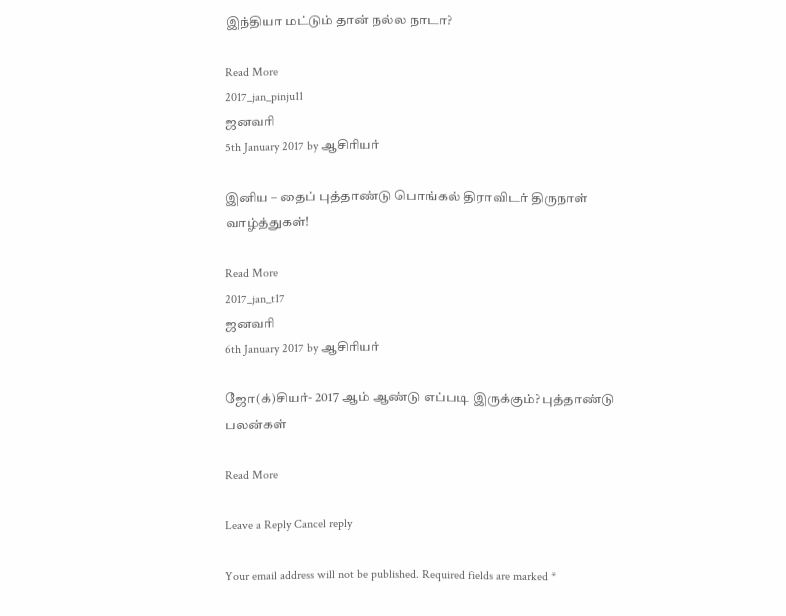இந்தியா மட்டும் தான் நல்ல நாடா?

Read More
2017_jan_pinju11
ஜனவரி
5th January 2017 by ஆசிரியர்

இனிய – தைப் புத்தாண்டு பொங்கல் திராவிடர் திருநாள் வாழ்த்துகள்!

Read More
2017_jan_t17
ஜனவரி
6th January 2017 by ஆசிரியர்

ஜோ(க்)சியர்- 2017 ஆம் ஆண்டு எப்படி இருக்கும்? புத்தாண்டு பலன்கள்

Read More

Leave a Reply Cancel reply

Your email address will not be published. Required fields are marked *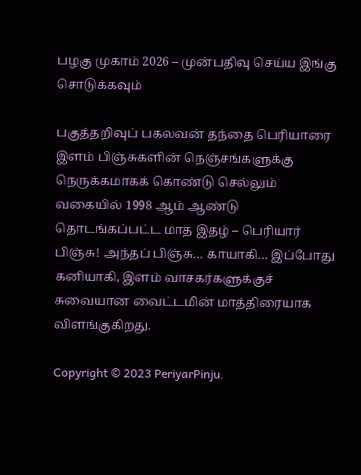பழகு முகாம் 2026 – முன்பதிவு செய்ய இங்கு சொடுக்கவும்

பகுத்தறிவுப் பகலவன் தந்தை பெரியாரை இளம் பிஞ்சுகளின் நெஞ்சங்களுக்கு நெருக்கமாகக் கொண்டு செல்லும் வகையில் 1998 ஆம் ஆண்டு தொடங்கப்பட்ட மாத இதழ் – பெரியார் பிஞ்சு! அந்தப் பிஞ்சு… காயாகி… இப்போது கனியாகி, இளம் வாசகர்களுக்குச் சுவையான வைட்டமின் மாத்திரையாக விளங்குகிறது.

Copyright © 2023 PeriyarPinju.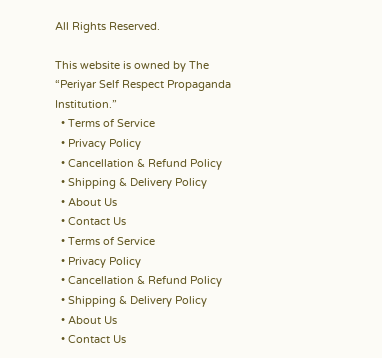All Rights Reserved.

This website is owned by The “Periyar Self Respect Propaganda Institution.”
  • Terms of Service
  • Privacy Policy
  • Cancellation & Refund Policy
  • Shipping & Delivery Policy
  • About Us
  • Contact Us
  • Terms of Service
  • Privacy Policy
  • Cancellation & Refund Policy
  • Shipping & Delivery Policy
  • About Us
  • Contact Us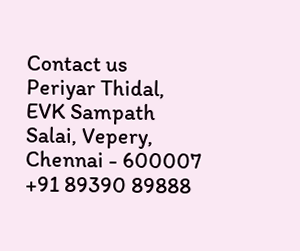Contact us
Periyar Thidal,
EVK Sampath Salai, Vepery,
Chennai - 600007
+91 89390 89888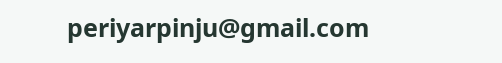periyarpinju@gmail.com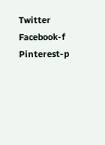Twitter Facebook-f Pinterest-p